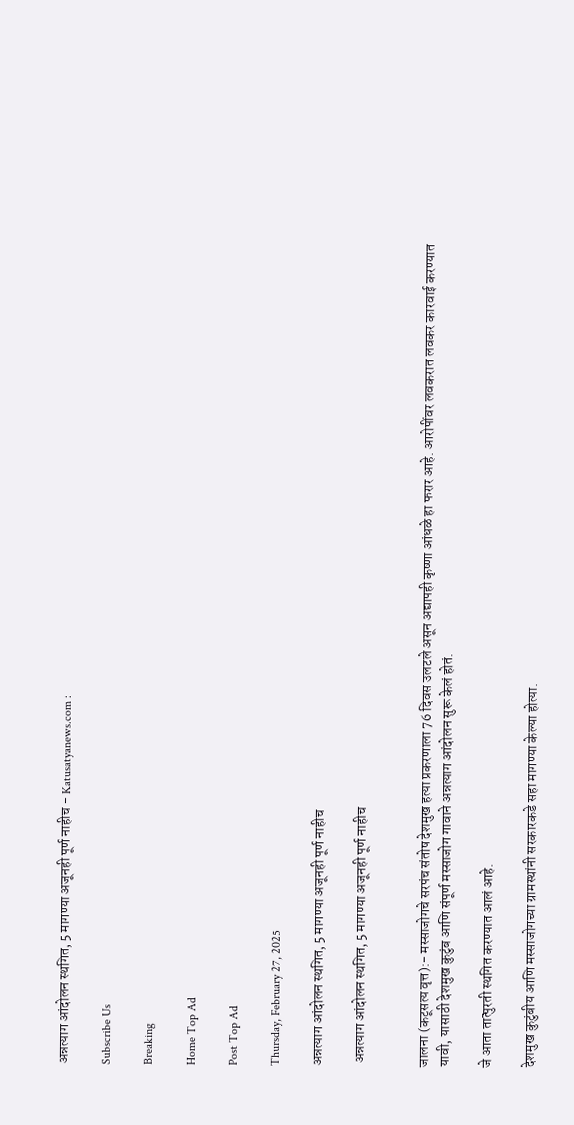अन्नत्याग आंदोलन स्थगित, 5 मागण्या अजूनही पूर्ण नाहीच - Katusatyanews.com :

Subscribe Us

Breaking

Home Top Ad

Post Top Ad

Thursday, February 27, 2025

अन्नत्याग आंदोलन स्थगित, 5 मागण्या अजूनही पूर्ण नाहीच

 अन्नत्याग आंदोलन स्थगित, 5 मागण्या अजूनही पूर्ण नाहीच


जालना (कटूसत्य वृत्त):- मस्साजोगचे सरपंच संतोष देशमुख हत्या प्रकरणाला 76 दिवस उलटले असून अद्यापही कृष्णा आंधळे हा फरार आहे. आरोपींवर लवकरात लवकर कारवाई करण्यात यावी, यासाठी देशमुख कुटुंब आणि संपूर्ण मस्साजोग गावाने अन्नत्याग आंदोलन सुरू केलं होतं.

जे आता तात्पुरती स्थगित करण्यात आलं आहे.

देशमुख कुटुंबीय आणि मस्साजोगच्या ग्रामस्थांनी सरकारकडे सहा मागण्या केल्या होत्या.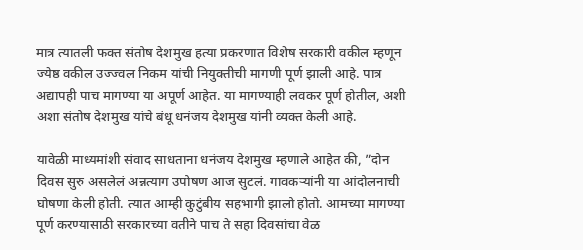मात्र त्यातली फक्त संतोष देशमुख हत्या प्रकरणात विशेष सरकारी वकील म्हणून ज्येष्ठ वकील उज्ज्वल निकम यांची नियुक्तीची मागणी पूर्ण झाली आहे. पात्र अद्यापही पाच मागण्या या अपूर्ण आहेत. या मागण्याही लवकर पूर्ण होतील, अशी अशा संतोष देशमुख यांचे बंधू धनंजय देशमुख यांनी व्यक्त केली आहे.

यावेळी माध्यमांशी संवाद साधताना धनंजय देशमुख म्हणाले आहेत की, ”दोन दिवस सुरु असलेलं अन्नत्याग उपोषण आज सुटलं. गावकऱ्यांनी या आंदोलनाची घोषणा केली होती. त्यात आम्ही कुटुंबीय सहभागी झालो होतो. आमच्या मागण्या पूर्ण करण्यासाठी सरकारच्या वतीने पाच ते सहा दिवसांचा वेळ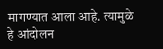मागण्यात आला आहे. त्यामुळे हे आंदोलन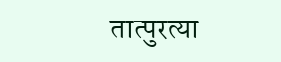तात्पुरत्या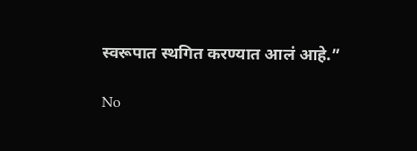स्वरूपात स्थगित करण्यात आलं आहे.”

No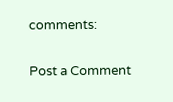comments:

Post a Comment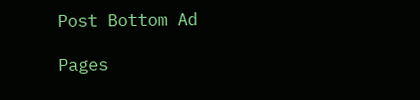Post Bottom Ad

Pages